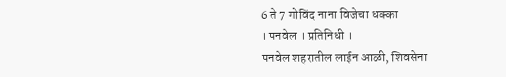6 ते 7 गोविंद नाना विजेचा धक्का
। पनवेल । प्रतिनिधी ।
पनवेल शहरातील लाईन आळी, शिवसेना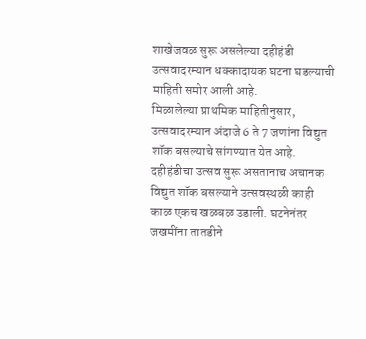शाखेजवळ सुरू असलेल्या दहीहंडी उत्सवादरम्यान धक्कादायक घटना घडल्याची माहिती समोर आली आहे.
मिळालेल्या प्राथमिक माहितीनुसार, उत्सवादरम्यान अंदाजे 6 ते 7 जणांना विद्युत शॉक बसल्याचे सांगण्यात येत आहे. दहीहंडीचा उत्सव सुरू असतानाच अचानक विद्युत शॉक बसल्याने उत्सवस्थळी काही काळ एकच खळबळ उडाली. घटनेनंतर जखमींना तातडीने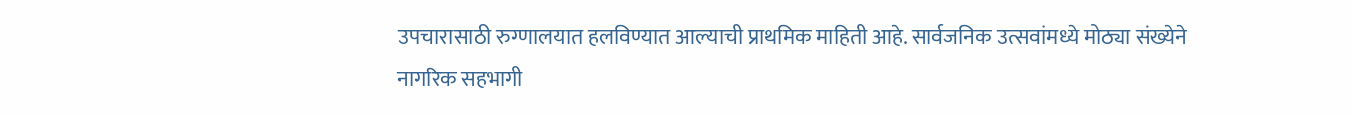उपचारासाठी रुग्णालयात हलविण्यात आल्याची प्राथमिक माहिती आहे. सार्वजनिक उत्सवांमध्ये मोठ्या संख्येने नागरिक सहभागी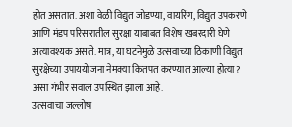होत असतात. अशा वेळी विद्युत जोडण्या, वायरिंग, विद्युत उपकरणे आणि मंडप परिसरातील सुरक्षा याबाबत विशेष खबरदारी घेणे अत्यावश्यक असते. मात्र, या घटनेमुळे उत्सवाच्या ठिकाणी विद्युत सुरक्षेच्या उपाययोजना नेमक्या कितपत करण्यात आल्या होत्या? असा गंभीर सवाल उपस्थित झाला आहे.
उत्सवाचा जल्लोष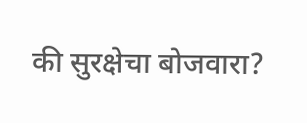की सुरक्षेचा बोजवारा?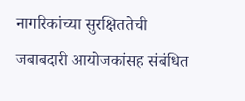नागरिकांच्या सुरक्षिततेची जबाबदारी आयोजकांसह संबंधित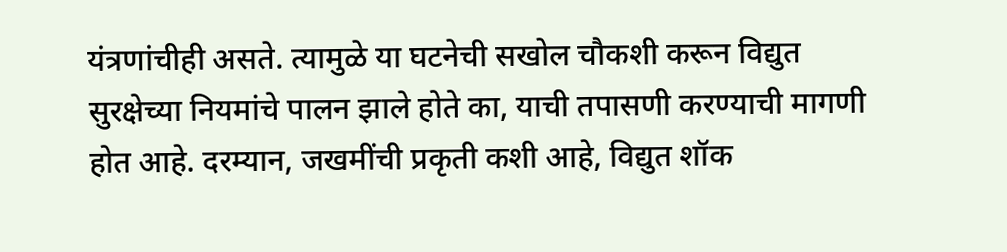यंत्रणांचीही असते. त्यामुळे या घटनेची सखोल चौकशी करून विद्युत सुरक्षेच्या नियमांचे पालन झाले होते का, याची तपासणी करण्याची मागणी होत आहे. दरम्यान, जखमींची प्रकृती कशी आहे, विद्युत शॉक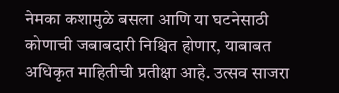नेमका कशामुळे बसला आणि या घटनेसाठी कोणाची जबाबदारी निश्चित होणार, याबाबत अधिकृत माहितीची प्रतीक्षा आहे. उत्सव साजरा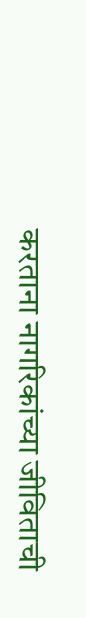करताना नागरिकांच्या जीविताची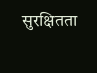सुरक्षितता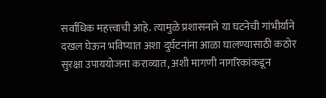सर्वाधिक महत्त्वाची आहे. त्यामुळे प्रशासनाने या घटनेची गांभीर्याने दखल घेऊन भविष्यात अशा दुर्घटनांना आळा घालण्यासाठी कठोर सुरक्षा उपाययोजना कराव्यात, अशी मागणी नागरिकांकडून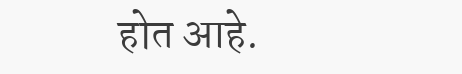होत आहे.